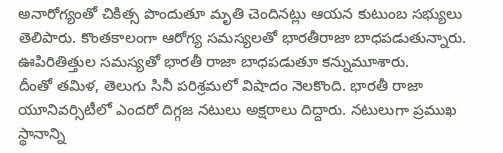అనారోగ్యంతో చికిత్స పొందుతూ మృతి చెందినట్లు ఆయన కుటుంబ సభ్యులు తెలిపారు. కొంతకాలంగా ఆరోగ్య సమస్యలతో భారతీరాజా బాధపడుతున్నారు. ఊపిరితిత్తుల సమస్యతో భారతీ రాజా బాధపడుతూ కన్నుమూశారు.
దీంతో తమిళ, తెలుగు సినీ పరిశ్రమలో విషాదం నెలకొంది. భారతీ రాజా యూనివర్సిటీలో ఎందరో దిగ్గజ నటులు అక్షరాలు దిద్దారు. నటులుగా ప్రముఖ స్థానాన్ని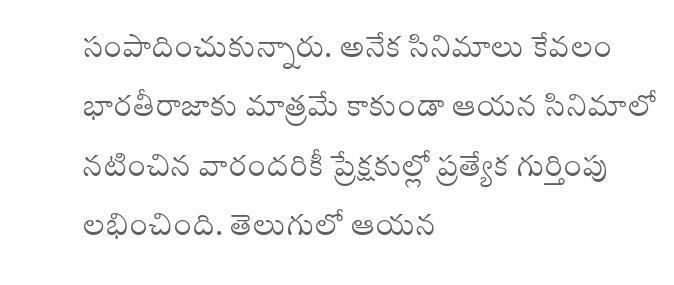సంపాదించుకున్నారు. అనేక సినిమాలు కేవలం భారతీరాజాకు మాత్రమే కాకుండా ఆయన సినిమాలో నటించిన వారందరికీ ప్రేక్షకుల్లో ప్రత్యేక గుర్తింపు లభించింది. తెలుగులో ఆయన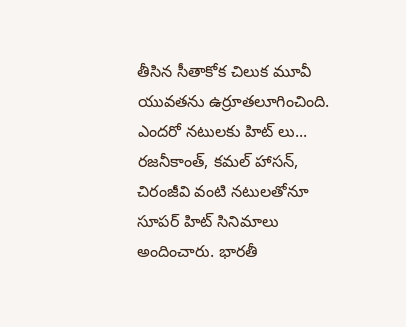తీసిన సీతాకోక చిలుక మూవీ యువతను ఉర్రూతలూగించింది.
ఎందరో నటులకు హిట్ లు...
రజనీకాంత్, కమల్ హాసన్, చిరంజీవి వంటి నటులతోనూ సూపర్ హిట్ సినిమాలు అందించారు. భారతీ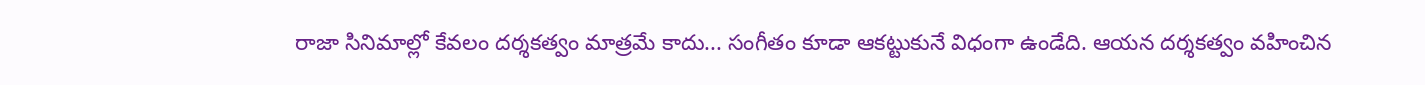రాజా సినిమాల్లో కేవలం దర్శకత్వం మాత్రమే కాదు... సంగీతం కూడా ఆకట్టుకునే విధంగా ఉండేది. ఆయన దర్శకత్వం వహించిన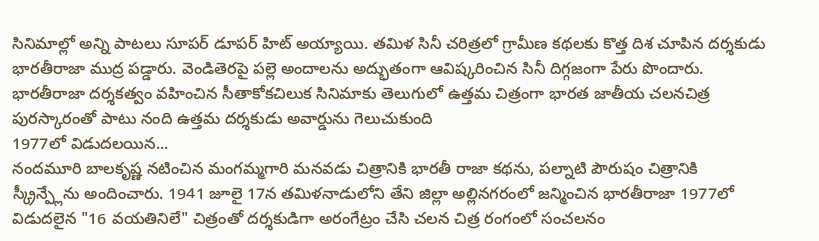సినిమాల్లో అన్ని పాటలు సూపర్ డూపర్ హిట్ అయ్యాయి. తమిళ సినీ చరిత్రలో గ్రామీణ కథలకు కొత్త దిశ చూపిన దర్శకుడు భారతీరాజా ముద్ర పడ్డారు. వెండితెరపై పల్లె అందాలను అద్భుతంగా ఆవిష్కరించిన సినీ దిగ్గజంగా పేరు పొందారు. భారతీరాజా దర్శకత్వం వహించిన సీతాకోకచిలుక సినిమాకు తెలుగులో ఉత్తమ చిత్రంగా భారత జాతీయ చలనచిత్ర పురస్కారంతో పాటు నంది ఉత్తమ దర్శకుడు అవార్డును గెలుచుకుంది
1977లో విడుదలయిన...
నందమూరి బాలకృష్ణ నటించిన మంగమ్మగారి మనవడు చిత్రానికి భారతీ రాజా కథను, పల్నాటి పౌరుషం చిత్రానికి స్క్రీన్ప్లేను అందించారు. 1941 జూలై 17న తమిళనాడులోని తేని జిల్లా అల్లినగరంలో జన్మించిన భారతీరాజా 1977లో విడుదలైన "16 వయతినిలే" చిత్రంతో దర్శకుడిగా అరంగేట్రం చేసి చలన చిత్ర రంగంలో సంచలనం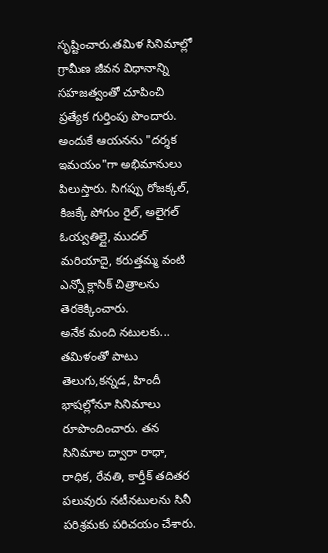సృష్టించారు.తమిళ సినిమాల్లో గ్రామీణ జీవన విధానాన్ని సహజత్వంతో చూపించి ప్రత్యేక గుర్తింపు పొందారు. అందుకే ఆయనను "దర్శక ఇమయం"గా అభిమానులు పిలుస్తారు. సిగప్పు రోజక్కల్, కిజక్కే పోగుం రైల్, అలైగల్ ఓయ్వతిల్లై, ముదల్ మరియాదై, కరుత్తమ్మ వంటి ఎన్నో క్లాసిక్ చిత్రాలను తెరకెక్కించారు.
అనేక మంది నటులకు...
తమిళంతో పాటు తెలుగు,కన్నడ, హిందీ భాషల్లోనూ సినిమాలు రూపొందించారు. తన సినిమాల ద్వారా రాధా, రాధిక, రేవతి, కార్తీక్ తదితర పలువురు నటీనటులను సినీ పరిశ్రమకు పరిచయం చేశారు.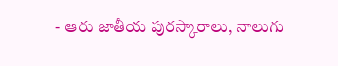- ఆరు జాతీయ పురస్కారాలు, నాలుగు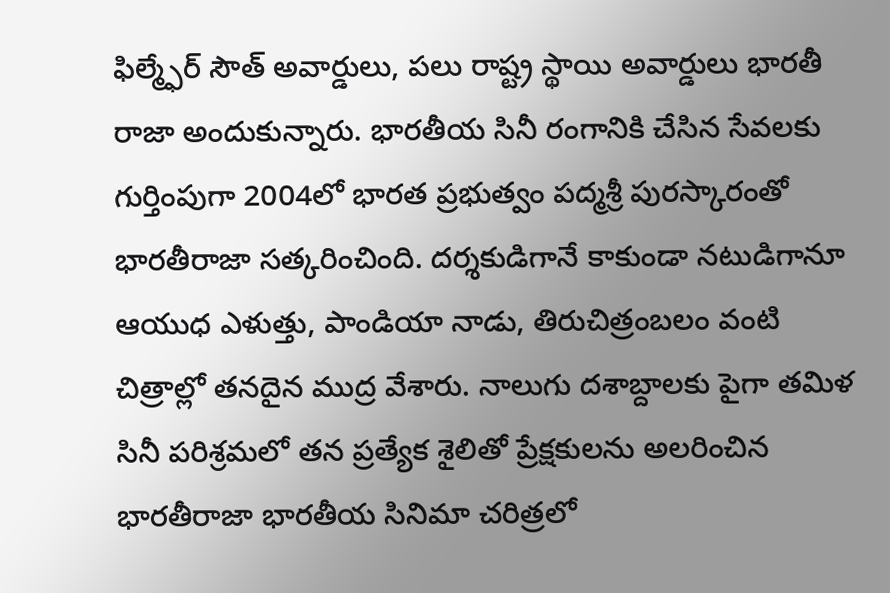ఫిల్మ్ఫేర్ సౌత్ అవార్డులు, పలు రాష్ట్ర స్థాయి అవార్డులు భారతీ రాజా అందుకున్నారు. భారతీయ సినీ రంగానికి చేసిన సేవలకు గుర్తింపుగా 2004లో భారత ప్రభుత్వం పద్మశ్రీ పురస్కారంతో భారతీరాజా సత్కరించింది. దర్శకుడిగానే కాకుండా నటుడిగానూ ఆయుధ ఎళుత్తు, పాండియా నాడు, తిరుచిత్రంబలం వంటి చిత్రాల్లో తనదైన ముద్ర వేశారు. నాలుగు దశాబ్దాలకు పైగా తమిళ సినీ పరిశ్రమలో తన ప్రత్యేక శైలితో ప్రేక్షకులను అలరించిన భారతీరాజా భారతీయ సినిమా చరిత్రలో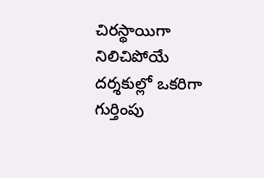చిరస్థాయిగా నిలిచిపోయే దర్శకుల్లో ఒకరిగా గుర్తింపు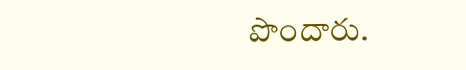పొందారు.